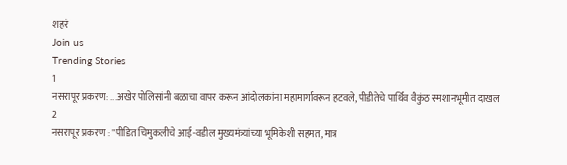शहरं
Join us
Trending Stories
1
नसरापूर प्रकरण: ...अखेर पोलिसांनी बळाचा वापर करून आंदोलकांना महामार्गावरून हटवले, पीडीतेचे पार्थिव वैकुंठ स्मशानभूमीत दाखल
2
नसरापूर प्रकरण : "पीडित चिमुकलीचे आई-वडील मुख्यमंत्र्यांच्या भूमिकेशी सहमत, मात्र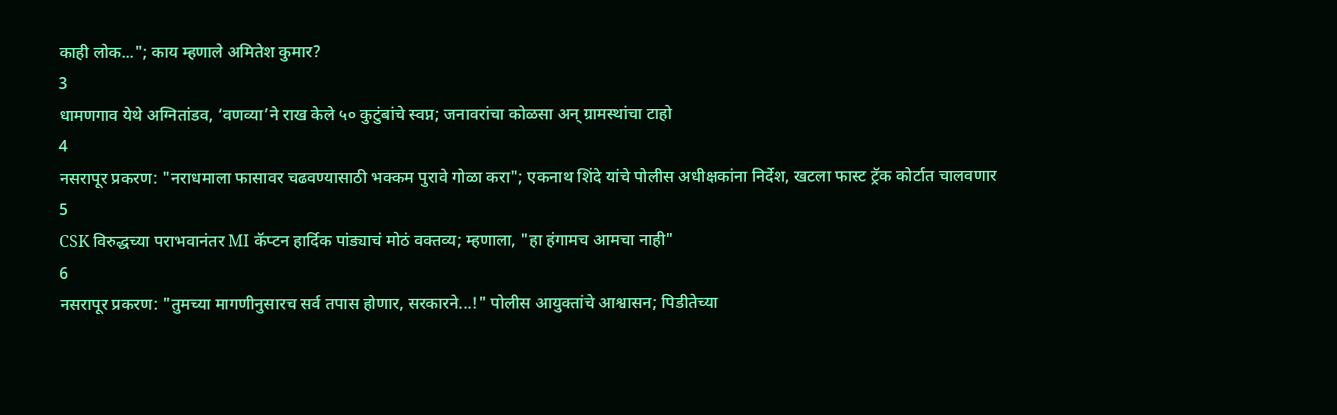काही लोक..."; काय म्हणाले अमितेश कुमार?
3
धामणगाव येथे अग्नितांडव, ‘वणव्या’ने राख केले ५० कुटुंबांचे स्वप्न; जनावरांचा कोळसा अन् ग्रामस्थांचा टाहो
4
नसरापूर प्रकरण: "नराधमाला फासावर चढवण्यासाठी भक्कम पुरावे गोळा करा"; एकनाथ शिंदे यांचे पोलीस अधीक्षकांना निर्देश, खटला फास्ट ट्रॅक कोर्टात चालवणार
5
CSK विरुद्धच्या पराभवानंतर MI कॅप्टन हार्दिक पांड्याचं मोठं वक्तव्य; म्हणाला, "हा हंगामच आमचा नाही"
6
नसरापूर प्रकरण: "तुमच्या मागणीनुसारच सर्व तपास होणार, सरकारने...!" पोलीस आयुक्तांचे आश्वासन; पिडीतेच्या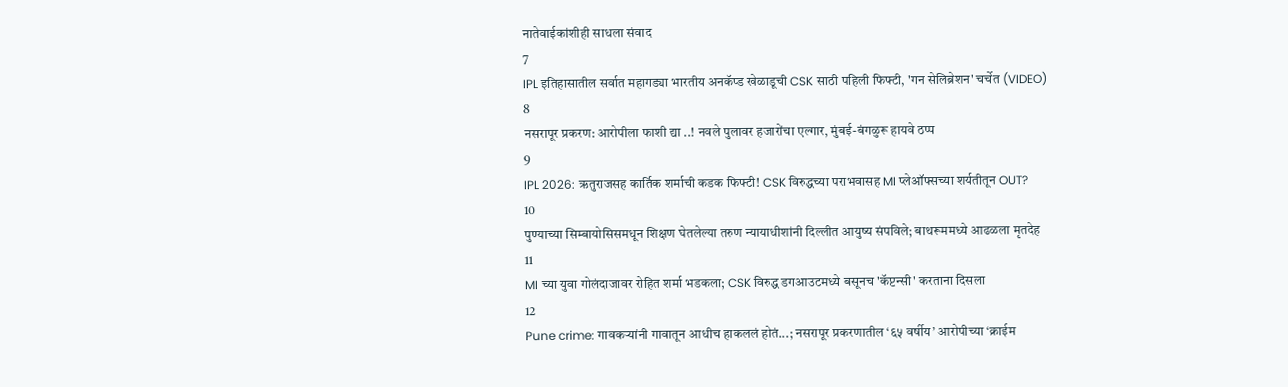नातेवाईकांशीही साधला संवाद
7
IPL इतिहासातील सर्वात महागड्या भारतीय अनकॅप्ड खेळाडूची CSK साठी पहिली फिफ्टी, 'गन सेलिब्रेशन' चर्चेत (VIDEO)
8
नसरापूर प्रकरण: आरोपीला फाशी द्या ..! नवले पुलावर हजारोंचा एल्गार, मुंबई-बंगळुरू हायवे ठप्प
9
IPL 2026: ऋतुराजसह कार्तिक शर्माची कडक फिफ्टी! CSK विरुद्धच्या पराभवासह MI प्लेऑफ्सच्या शर्यतीतून OUT?
10
पुण्याच्या सिम्बायोसिसमधून शिक्षण घेतलेल्या तरुण न्यायाधीशांनी दिल्लीत आयुष्य संपविले; बाथरूममध्ये आढळला मृतदेह
11
MI च्या युवा गोलंदाजावर रोहित शर्मा भडकला; CSK विरुद्ध डगआउटमध्ये बसूनच 'कॅप्टन्सी' करताना दिसला
12
Pune crime: गावकऱ्यांनी गावातून आधीच हाकललं होतं...; नसरापूर प्रकरणातील ‘६५ वर्षीय’ आरोपीच्या ‘क्राईम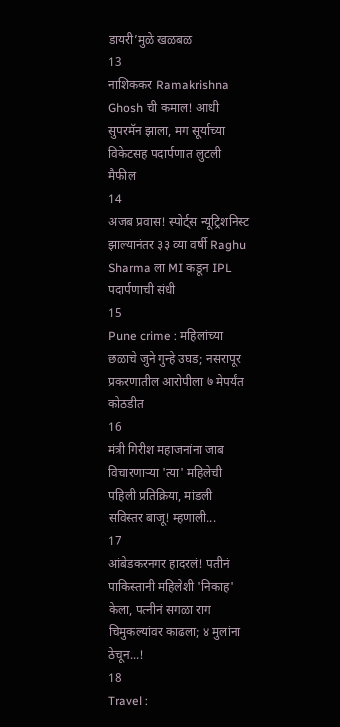डायरी’मुळे खळबळ
13
नाशिककर Ramakrishna Ghosh ची कमाल! आधी सुपरमॅन झाला, मग सूर्याच्या विकेटसह पदार्पणात लुटली मैफील
14
अजब प्रवास! स्पोर्ट्स न्यूट्रिशनिस्ट झाल्यानंतर ३३ व्या वर्षी Raghu Sharma ला MI कडून IPL पदार्पणाची संधी
15
Pune crime : महिलांच्या छळाचे जुने गुन्हे उघड; नसरापूर प्रकरणातील आरोपीला ७ मेपर्यंत कोठडीत
16
मंत्री गिरीश महाजनांना जाब विचारणाऱ्या 'त्या' महिलेची पहिली प्रतिक्रिया, मांडली सविस्तर बाजू! म्हणाली...
17
आंबेडकरनगर हादरलं! पतीनं पाकिस्तानी महिलेशी 'निकाह' केला, पत्नीनं सगळा राग चिमुकल्यांवर काढला; ४ मुलांना ठेचून...!
18
Travel :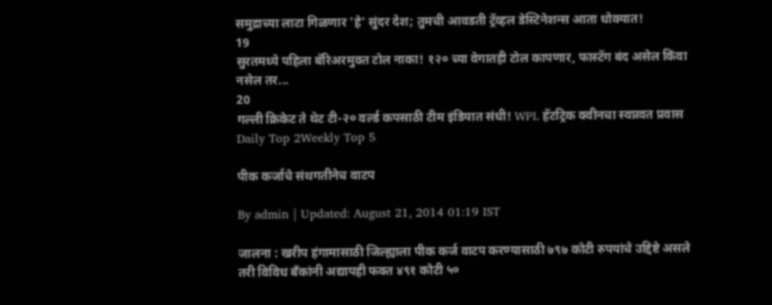समुद्राच्या लाटा गिळणार 'हे' सुंदर देश; तुमची आवडती ट्रॅव्हल डेस्टिनेशन्स आता धोक्यात!
19
सुरतमध्ये पहिला बॅरिअरमुक्त टोल नाका! १२० च्या वेगातही टोल कापणार, फास्टॅग बंद असेल किंवा नसेल तर...
20
गल्ली क्रिकेट ते थेट टी-२० वर्ल्ड कपसाठी टीम इंडियात संधी! WPL हॅटट्रिक क्वीनचा स्वप्नवत प्रवास
Daily Top 2Weekly Top 5

पीक कर्जाचे संथगतीनेच वाटप

By admin | Updated: August 21, 2014 01:19 IST

जालना : खरीप हंगामासाठी जिल्ह्याला पीक कर्ज वाटप करण्यासाठी ७९७ कोटी रुपयांचे उद्दिष्टे असले तरी विविध बँकांनी अद्यापही फक्त ४९१ कोटी ५०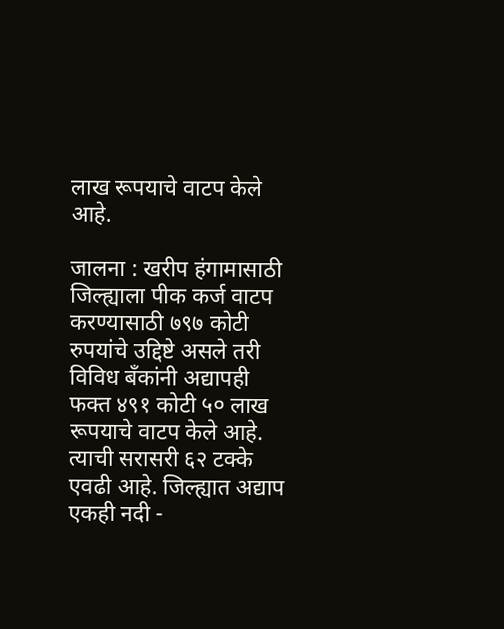लाख रूपयाचे वाटप केले आहे.

जालना : खरीप हंगामासाठी जिल्ह्याला पीक कर्ज वाटप करण्यासाठी ७९७ कोटी रुपयांचे उद्दिष्टे असले तरी विविध बँकांनी अद्यापही फक्त ४९१ कोटी ५० लाख रूपयाचे वाटप केले आहे. त्याची सरासरी ६२ टक्के एवढी आहे. जिल्ह्यात अद्याप एकही नदी -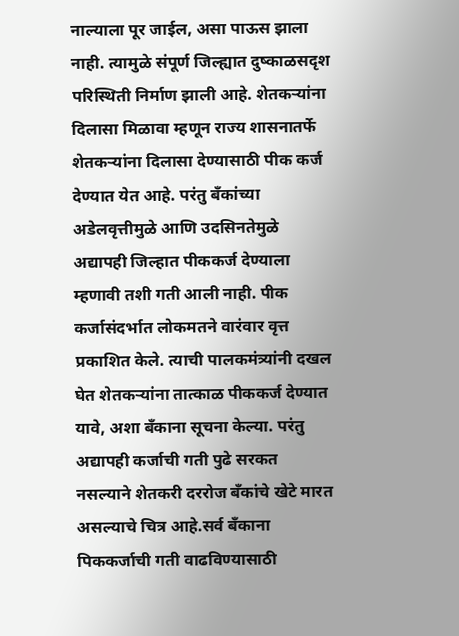नाल्याला पूर जाईल, असा पाऊस झाला नाही. त्यामुळे संपूर्ण जिल्ह्यात दुष्काळसदृश परिस्थिती निर्माण झाली आहे. शेतकऱ्यांना दिलासा मिळावा म्हणून राज्य शासनातर्फे शेतकऱ्यांना दिलासा देण्यासाठी पीक कर्ज देण्यात येत आहे. परंतु बँकांच्या अडेलवृत्तीमुळे आणि उदसिनतेमुळे अद्यापही जिल्हात पीककर्ज देण्याला म्हणावी तशी गती आली नाही. पीक कर्जासंदर्भात लोकमतने वारंवार वृत्त प्रकाशित केले. त्याची पालकमंत्र्यांनी दखल घेत शेतकऱ्यांना तात्काळ पीककर्ज देण्यात यावे, अशा बँकाना सूचना केल्या. परंतु अद्यापही कर्जाची गती पुढे सरकत नसल्याने शेतकरी दररोज बँकांचे खेटे मारत असल्याचे चित्र आहे.सर्व बँकाना पिककर्जाची गती वाढविण्यासाठी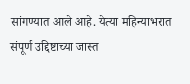सांगण्यात आले आहे. येत्या महिन्याभरात संपूर्ण उद्दिष्टाच्या जास्त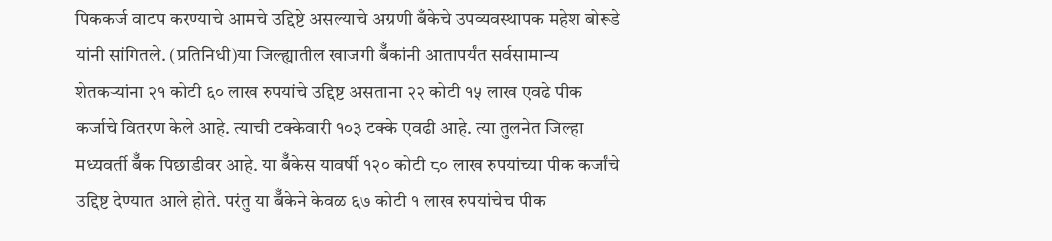पिककर्ज वाटप करण्याचे आमचे उद्दिष्टे असल्याचे अग्रणी बँकेचे उपव्यवस्थापक महेश बोरूडे यांनी सांगितले. (प्रतिनिधी)या जिल्ह्यातील खाजगी बॅँकांनी आतापर्यंत सर्वसामान्य शेतकऱ्यांना २१ कोटी ६० लाख रुपयांचे उद्दिष्ट असताना २२ कोटी १५ लाख एवढे पीक कर्जाचे वितरण केले आहे. त्याची टक्केवारी १०३ टक्के एवढी आहे. त्या तुलनेत जिल्हा मध्यवर्ती बॅँक पिछाडीवर आहे. या बॅँकेस यावर्षी १२० कोटी ८० लाख रुपयांच्या पीक कर्जांचे उद्दिष्ट देण्यात आले होते. परंतु या बॅँकेने केवळ ६७ कोटी १ लाख रुपयांचेच पीक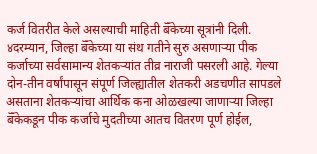कर्ज वितरीत केले असल्याची माहिती बॅँकेच्या सूत्रांनी दिली. ४दरम्यान, जिल्हा बॅँकेच्या या संथ गतीने सुरु असणाऱ्या पीक कर्जाच्या सर्वसामान्य शेतकऱ्यांत तीव्र नाराजी पसरली आहे. गेल्या दोन-तीन वर्षांपासून संपूर्ण जिल्ह्यातील शेतकरी अडचणीत सापडले असताना शेतकऱ्यांचा आर्थिक कना ओळखल्या जाणाऱ्या जिल्हा बॅँकेकडून पीक कर्जाचे मुदतीच्या आतच वितरण पूर्ण होईल,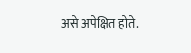असे अपेक्षित होते.